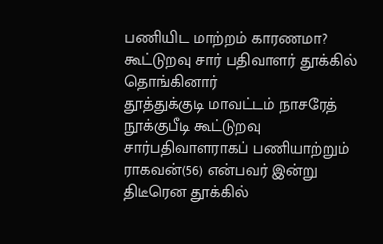பணியிட மாற்றம் காரணமா? கூட்டுறவு சார் பதிவாளர் தூக்கில் தொங்கினார்
தூத்துக்குடி மாவட்டம் நாசரேத் நூக்குபீடி கூட்டுறவு சார்பதிவாளராகப் பணியாற்றும் ராகவன்(56) என்பவர் இன்று திடீரென தூக்கில்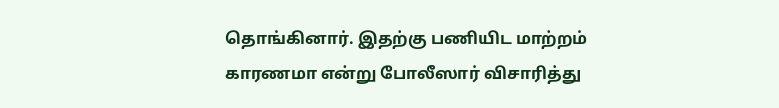தொங்கினார். இதற்கு பணியிட மாற்றம் காரணமா என்று போலீஸார் விசாரித்து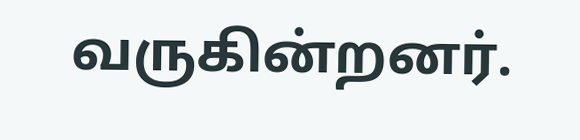வருகின்றனர்.